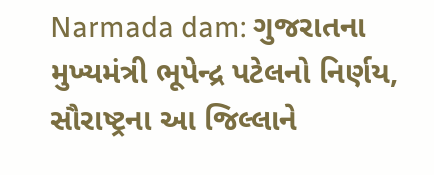Narmada dam: ગુજરાતના મુખ્યમંત્રી ભૂપેન્દ્ર પટેલનો નિર્ણય, સૌરાષ્ટ્રના આ જિલ્લાને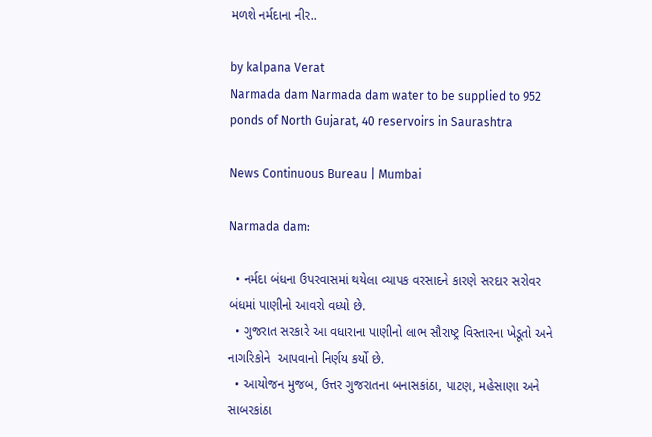મળશે નર્મદાના નીર..

by kalpana Verat
Narmada dam Narmada dam water to be supplied to 952 ponds of North Gujarat, 40 reservoirs in Saurashtra

News Continuous Bureau | Mumbai

Narmada dam:

  • નર્મદા બંધના ઉપરવાસમાં થયેલા વ્યાપક વરસાદને કારણે સરદાર સરોવર બંધમાં પાણીનો આવરો વધ્યો છે.
  • ગુજરાત સરકારે આ વધારાના પાણીનો લાભ સૌરાષ્ટ્ર વિસ્તારના ખેડૂતો અને નાગરિકોને  આપવાનો નિર્ણય કર્યો છે.
  • આયોજન મુજબ, ઉત્તર ગુજરાતના બનાસકાંઠા, પાટણ, મહેસાણા અને સાબરકાંઠા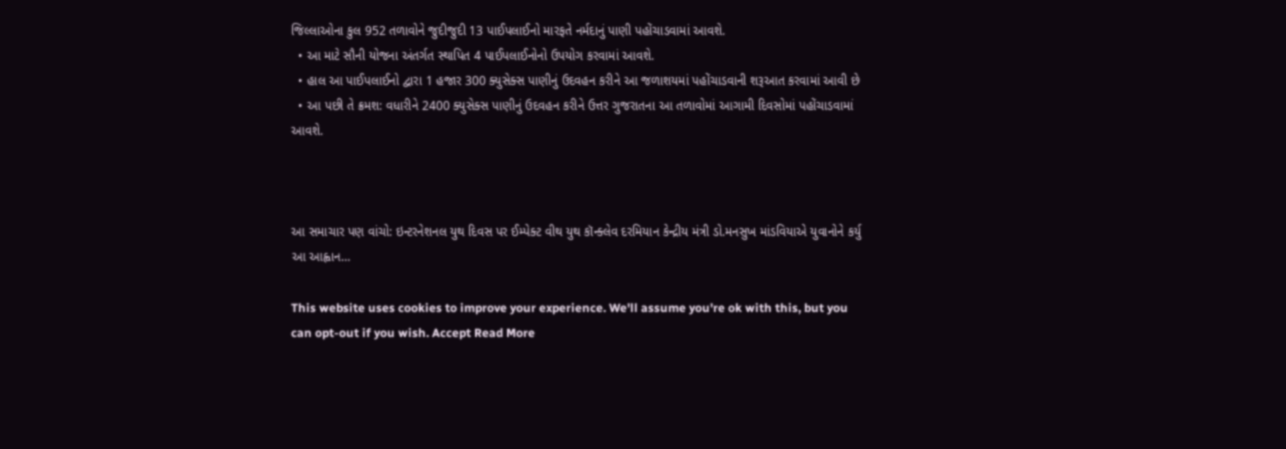જિલ્લાઓના કુલ 952 તળાવોને જુદીજુદી 13 પાઈપલાઈનો મારફતે નર્મદાનું પાણી પહોંચાડવામાં આવશે.
  • આ માટે સૌની યોજના અંતર્ગત સ્થાપિત 4 પાઈપલાઈનોનો ઉપયોગ કરવામાં આવશે.
  • હાલ આ પાઈપલાઈનો દ્વારા 1 હજાર 300 ક્યુસેક્સ પાણીનું ઉદવહન કરીને આ જળાશયમાં પહોંચાડવાની શરૂઆત કરવામાં આવી છે
  • આ પછી તે ક્રમશ: વધારીને 2400 ક્યુસેક્સ પાણીનું ઉદવહન કરીને ઉત્તર ગુજરાતના આ તળાવોમાં આગામી દિવસોમાં પહોંચાડવામાં આવશે.



આ સમાચાર પણ વાંચો: ઇન્ટરનેશનલ યુથ દિવસ પર ઈમ્પેક્ટ વીથ યુથ કૉન્ક્લેવ દરમિયાન કેન્દ્રીય મંત્રી ડો.મનસુખ માંડવિયાએ યુવાનોને કર્યુ આ આહ્વાન…

This website uses cookies to improve your experience. We'll assume you're ok with this, but you can opt-out if you wish. Accept Read More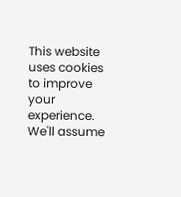This website uses cookies to improve your experience. We'll assume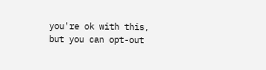you're ok with this, but you can opt-out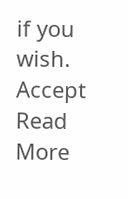if you wish. Accept Read More